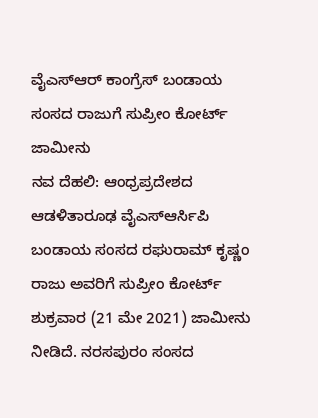ವೈಎಸ್ಆರ್ ಕಾಂಗ್ರೆಸ್ ಬಂಡಾಯ ಸಂಸದ ರಾಜುಗೆ ಸುಪ್ರೀಂ ಕೋರ್ಟ್ ಜಾಮೀನು
ನವ ದೆಹಲಿ: ಆಂಧ್ರಪ್ರದೇಶದ ಆಡಳಿತಾರೂಢ ವೈಎಸ್ಆರ್ಸಿಪಿ ಬಂಡಾಯ ಸಂಸದ ರಘುರಾಮ್ ಕೃಷ್ಣಂ ರಾಜು ಅವರಿಗೆ ಸುಪ್ರೀಂ ಕೋರ್ಟ್ ಶುಕ್ರವಾರ (21 ಮೇ 2021) ಜಾಮೀನು ನೀಡಿದೆ. ನರಸಪುರಂ ಸಂಸದ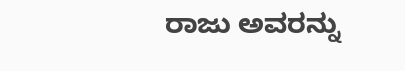ರಾಜು ಅವರನ್ನು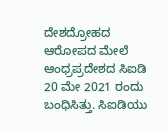ದೇಶದ್ರೋಹದ ಆರೋಪದ ಮೇಲೆ ಆಂಧ್ರಪ್ರದೇಶದ ಸಿಐಡಿ 20 ಮೇ 2021 ರಂದು ಬಂಧಿಸಿತ್ತು. ಸಿಐಡಿಯು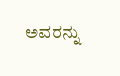ಅವರನ್ನು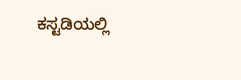ಕಸ್ಟಡಿಯಲ್ಲಿ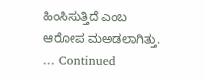ಹಿಂಸಿಸುತ್ತಿದೆ ಎಂಬ ಆರೋಪ ಮಅಡಲಾಗಿತ್ತು. … Continued